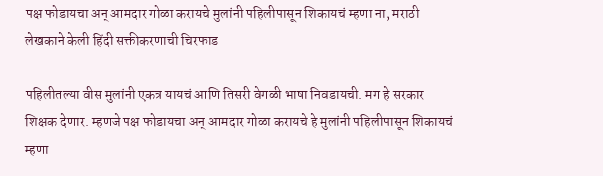पक्ष फोडायचा अन् आमदार गोळा करायचे मुलांनी पहिलीपासून शिकायचं म्हणा ना, मराठी लेखकाने केली हिंदी सक्तीकरणाची चिरफाड

पहिलीतल्या वीस मुलांनी एकत्र यायचं आणि तिसरी वेगळी भाषा निवडायची. मग हे सरकार शिक्षक देणार. म्हणजे पक्ष फोडायचा अन् आमदार गोळा करायचे हे मुलांनी पहिलीपासून शिकायचं म्हणा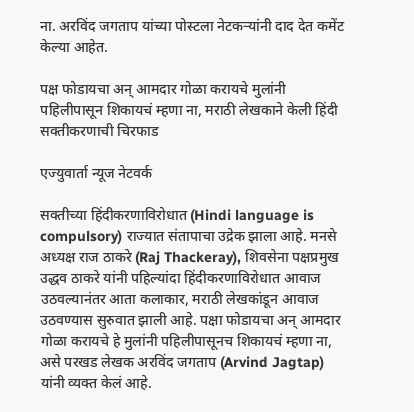ना. अरविंद जगताप यांच्या पोस्टला नेटकऱ्यांनी दाद देत कमेंट केल्या आहेत.

पक्ष फोडायचा अन् आमदार गोळा करायचे मुलांनी पहिलीपासून शिकायचं म्हणा ना, मराठी लेखकाने केली हिंदी सक्तीकरणाची चिरफाड

एज्युवार्ता न्यूज नेटवर्क

सक्तीच्या हिंदीकरणाविरोधात (Hindi language is compulsory) राज्यात संतापाचा उद्रेक झाला आहे. मनसे अध्यक्ष राज ठाकरे (Raj Thackeray), शिवसेना पक्षप्रमुख उद्धव ठाकरे यांनी पहिल्यांदा हिंदीकरणाविरोधात आवाज उठवल्यानंतर आता कलाकार, मराठी लेखकांडून आवाज उठवण्यास सुरुवात झाली आहे. पक्षा फोडायचा अन् आमदार गोळा करायचे हे मुलांनी पहिलीपासूनच शिकायचं म्हणा ना, असे परखड लेखक अरविंद जगताप (Arvind Jagtap) यांनी व्यक्त केलं आहे.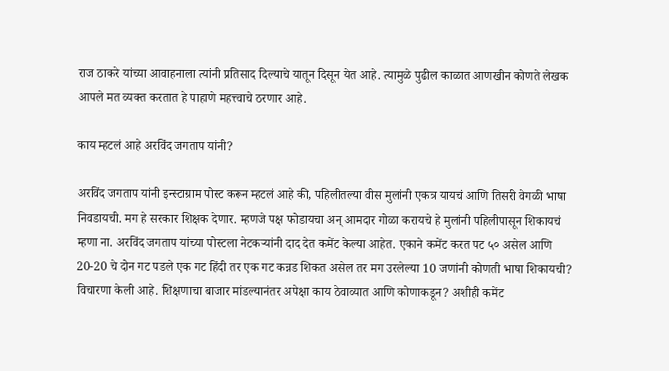राज ठाकरे यांच्या आवाहनाला त्यांनी प्रतिसाद दिल्याचे यातून दिसून येत आहे. त्यामुळे पुढील काळात आणखीन कोणते लेखक आपले मत व्यक्त करतात हे पाहाणे महत्त्वाचे ठरणार आहे.

काय म्हटलं आहे अरविंद जगताप यांनी?

अरविंद जगताप यांनी इन्स्टाग्राम पोस्ट करून म्हटलं आहे की, पहिलीतल्या वीस मुलांनी एकत्र यायचं आणि तिसरी वेगळी भाषा निवडायची. मग हे सरकार शिक्षक देणार. म्हणजे पक्ष फोडायचा अन् आमदार गोळा करायचे हे मुलांनी पहिलीपासून शिकायचं म्हणा ना. अरविंद जगताप यांच्या पोस्टला नेटकऱ्यांनी दाद देत कमेंट केल्या आहेत. एकाने कमेंट करत पट ५० असेल आणि 20-20 चे दोन गट पडले एक गट हिंदी तर एक गट कन्नड शिकत असेल तर मग उरलेल्या 10 जणांनी कोणती भाषा शिकायची? विचारणा केली आहे. शिक्षणाचा बाजार मांडल्यानंतर अपेक्षा काय ठेवाव्यात आणि कोणाकडून? अशीही कमेंट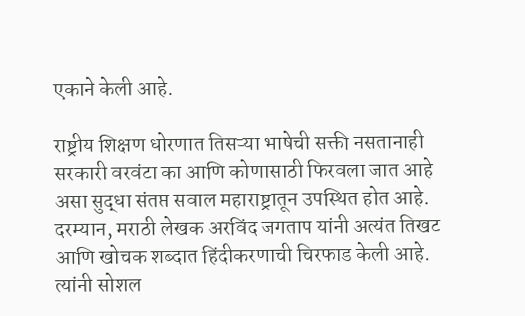एकाने केली आहे.

राष्ट्रीय शिक्षण धोरणात तिसऱ्या भाषेची सक्ती नसतानाही सरकारी वरवंटा का आणि कोणासाठी फिरवला जात आहे असा सुद्धा संतप्त सवाल महाराष्ट्रातून उपस्थित होत आहे. दरम्यान, मराठी लेखक अरविंद जगताप यांनी अत्यंत तिखट आणि खोचक शब्दात हिंदीकरणाची चिरफाड केली आहे. त्यांनी सोशल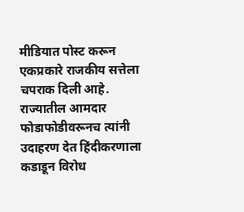मीडियात पोस्ट करून एकप्रकारे राजकीय सत्तेला चपराक दिली आहे. राज्यातील आमदार फोडाफोडीवरूनच त्यांनी उदाहरण देत हिंदीकरणाला कडाडून विरोध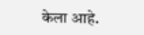केला आहे.